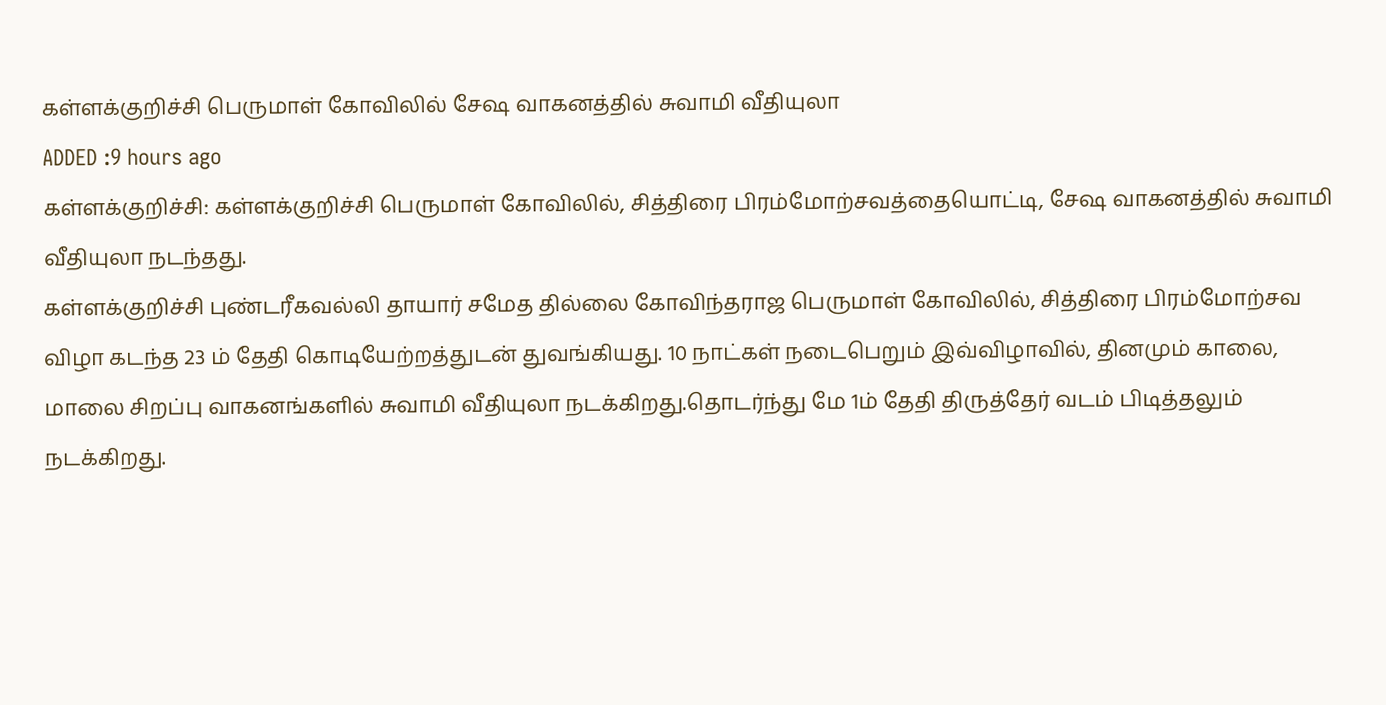கள்ளக்குறிச்சி பெருமாள் கோவிலில் சேஷ வாகனத்தில் சுவாமி வீதியுலா
ADDED :9 hours ago
கள்ளக்குறிச்சி: கள்ளக்குறிச்சி பெருமாள் கோவிலில், சித்திரை பிரம்மோற்சவத்தையொட்டி, சேஷ வாகனத்தில் சுவாமி வீதியுலா நடந்தது.
கள்ளக்குறிச்சி புண்டரீகவல்லி தாயார் சமேத தில்லை கோவிந்தராஜ பெருமாள் கோவிலில், சித்திரை பிரம்மோற்சவ விழா கடந்த 23 ம் தேதி கொடியேற்றத்துடன் துவங்கியது. 10 நாட்கள் நடைபெறும் இவ்விழாவில், தினமும் காலை, மாலை சிறப்பு வாகனங்களில் சுவாமி வீதியுலா நடக்கிறது.தொடர்ந்து மே 1ம் தேதி திருத்தேர் வடம் பிடித்தலும் நடக்கிறது.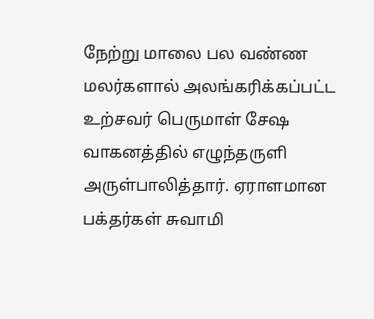நேற்று மாலை பல வண்ண மலர்களால் அலங்கரிக்கப்பட்ட உற்சவர் பெருமாள் சேஷ வாகனத்தில் எழுந்தருளி அருள்பாலித்தார். ஏராளமான பக்தர்கள் சுவாமி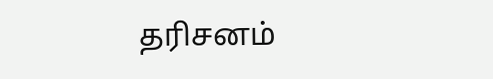தரிசனம்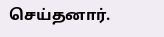செய்தனார்.